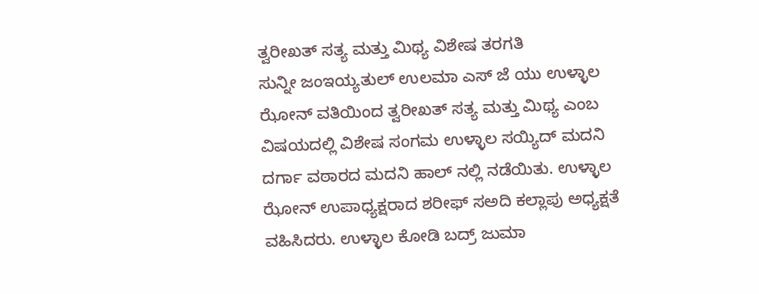ತ್ವರೀಖತ್ ಸತ್ಯ ಮತ್ತು ಮಿಥ್ಯ ವಿಶೇಷ ತರಗತಿ
ಸುನ್ನೀ ಜಂಇಯ್ಯತುಲ್ ಉಲಮಾ ಎಸ್ ಜೆ ಯು ಉಳ್ಳಾಲ ಝೋನ್ ವತಿಯಿಂದ ತ್ವರೀಖತ್ ಸತ್ಯ ಮತ್ತು ಮಿಥ್ಯ ಎಂಬ ವಿಷಯದಲ್ಲಿ ವಿಶೇಷ ಸಂಗಮ ಉಳ್ಳಾಲ ಸಯ್ಯಿದ್ ಮದನಿ ದರ್ಗಾ ವಠಾರದ ಮದನಿ ಹಾಲ್ ನಲ್ಲಿ ನಡೆಯಿತು. ಉಳ್ಳಾಲ ಝೋನ್ ಉಪಾಧ್ಯಕ್ಷರಾದ ಶರೀಫ್ ಸಅದಿ ಕಲ್ಲಾಪು ಅಧ್ಯಕ್ಷತೆ ವಹಿಸಿದರು. ಉಳ್ಳಾಲ ಕೋಡಿ ಬದ್ರ್ ಜುಮಾ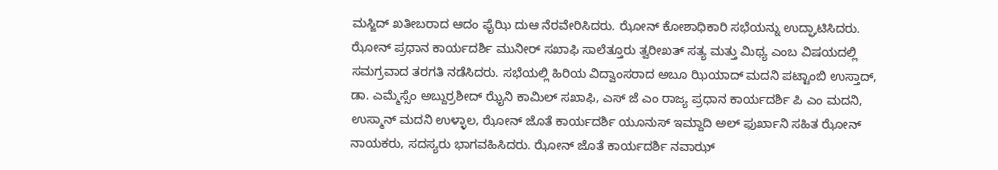ಮಸ್ಜಿದ್ ಖತೀಬರಾದ ಆದಂ ಫೈಝಿ ದುಆ ನೆರವೇರಿಸಿದರು. ಝೋನ್ ಕೋಶಾಧಿಕಾರಿ ಸಭೆಯನ್ನು ಉದ್ಘಾಟಿಸಿದರು. ಝೋನ್ ಪ್ರಧಾನ ಕಾರ್ಯದರ್ಶಿ ಮುನೀರ್ ಸಖಾಫಿ ಸಾಲೆತ್ತೂರು ತ್ವರೀಖತ್ ಸತ್ಯ ಮತ್ತು ಮಿಥ್ಯ ಎಂಬ ವಿಷಯದಲ್ಲಿ ಸಮಗ್ರವಾದ ತರಗತಿ ನಡೆಸಿದರು. ಸಭೆಯಲ್ಲಿ ಹಿರಿಯ ವಿದ್ವಾಂಸರಾದ ಅಬೂ ಝಿಯಾದ್ ಮದನಿ ಪಟ್ಟಾಂಬಿ ಉಸ್ತಾದ್, ಡಾ. ಎಮ್ಮೆಸ್ಸೆಂ ಅಬ್ದುರ್ರಶೀದ್ ಝೈನಿ ಕಾಮಿಲ್ ಸಖಾಫಿ, ಎಸ್ ಜೆ ಎಂ ರಾಜ್ಯ ಪ್ರಧಾನ ಕಾರ್ಯದರ್ಶಿ ಪಿ ಎಂ ಮದನಿ, ಉಸ್ಮಾನ್ ಮದನಿ ಉಳ್ಳಾಲ, ಝೋನ್ ಜೊತೆ ಕಾರ್ಯದರ್ಶಿ ಯೂನುಸ್ ಇಮ್ದಾದಿ ಅಲ್ ಫುರ್ಖಾನಿ ಸಹಿತ ಝೋನ್ ನಾಯಕರು, ಸದಸ್ಯರು ಭಾಗವಹಿಸಿದರು. ಝೋನ್ ಜೊತೆ ಕಾರ್ಯದರ್ಶಿ ನವಾಝ್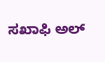ಸಖಾಫಿ ಅಲ್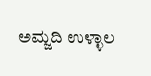ಅಮ್ಜದಿ ಉಳ್ಳಾಲ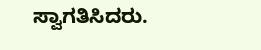ಸ್ವಾಗತಿಸಿದರು.